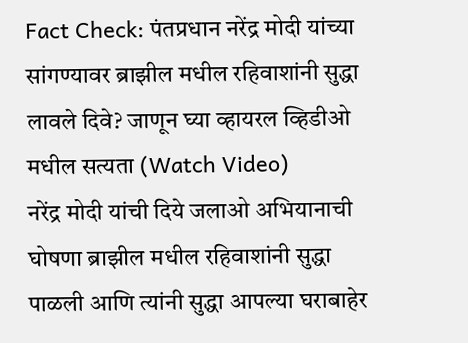Fact Check: पंतप्रधान नरेंद्र मोदी यांच्या सांगण्यावर ब्राझील मधील रहिवाशांनी सुद्धा लावले दिवे? जाणून घ्या व्हायरल व्हिडीओ मधील सत्यता (Watch Video)
नरेंद्र मोदी यांची दिये जलाओ अभियानाची घोषणा ब्राझील मधील रहिवाशांनी सुद्धा पाळली आणि त्यांनी सुद्धा आपल्या घराबाहेर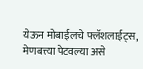येऊन मोबाईलचे फ्लॅशलाईट्स, मेणबत्त्या पेटवल्या असे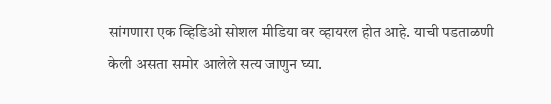सांगणारा एक व्हिडिओ सोशल मीडिया वर व्हायरल होत आहे. याची पडताळणी केली असता समोर आलेले सत्य जाणुन घ्या.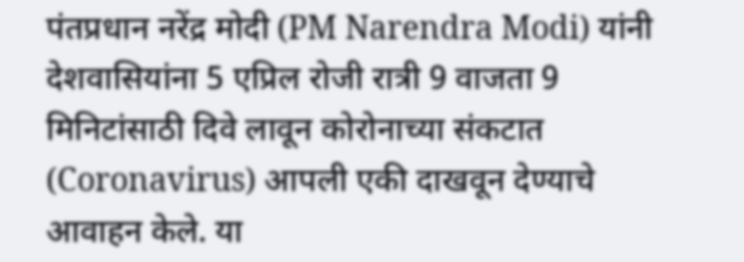पंतप्रधान नरेंद्र मोदी (PM Narendra Modi) यांनी देशवासियांना 5 एप्रिल रोजी रात्री 9 वाजता 9 मिनिटांसाठी दिवे लावून कोरोनाच्या संकटात (Coronavirus) आपली एकी दाखवून देण्याचे आवाहन केले. या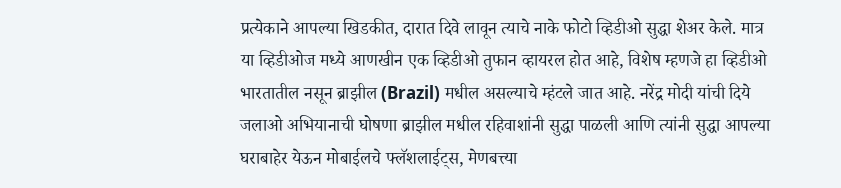प्रत्येकाने आपल्या खिडकीत, दारात दिवे लावून त्याचे नाके फोटो व्हिडीओ सुद्धा शेअर केले. मात्र या व्हिडीओज मध्ये आणखीन एक व्हिडीओ तुफान व्हायरल होत आहे, विशेष म्हणजे हा व्हिडीओ भारतातील नसून ब्राझील (Brazil) मधील असल्याचे म्हंटले जात आहे. नरेंद्र मोदी यांची दिये जलाओ अभियानाची घोषणा ब्राझील मधील रहिवाशांनी सुद्धा पाळली आणि त्यांनी सुद्धा आपल्या घराबाहेर येऊन मोबाईलचे फ्लॅशलाईट्स, मेणबत्त्या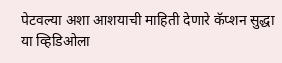पेटवल्या अशा आशयाची माहिती देणारे कॅप्शन सुद्धा या व्हिडिओला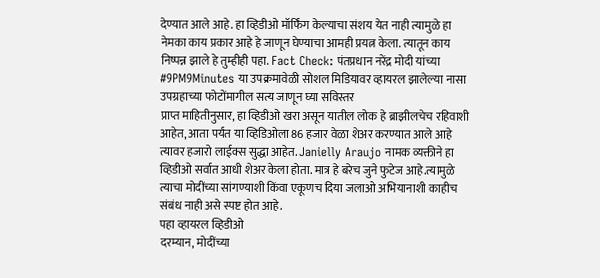देण्यात आले आहे. हा व्हिडीओ मॉर्फिंग केल्याचा संशय येत नाही त्यामुळे हा नेमका काय प्रकार आहे हे जाणून घेण्याचा आमही प्रयत्न केला. त्यातून काय निष्पन्न झाले हे तुम्हीही पहा. Fact Check: पंतप्रधान नरेंद्र मोदी यांच्या #9PM9Minutes या उपक्रमावेळी सोशल मिडियावर व्हायरल झालेल्या नासा उपग्रहाच्या फोटोंमागील सत्य जाणून घ्या सविस्तर
प्राप्त माहितीनुसार, हा व्हिडीओ खरा असून यातील लोक हे ब्राझीलचेच रहिवाशी आहेत, आता पर्यंत या व्हिडिओला 86 हजार वेळा शेअर करण्यात आले आहे त्यावर हजारो लाईक्स सुद्धा आहेत. Janielly Araujo नामक व्यक्तीने हा व्हिडीओ सर्वात आधी शेअर केला होता. मात्र हे बरेच जुने फुटेज आहे.त्यामुळे त्याचा मोदींच्या सांगण्याशी किंवा एकूणच दिया जलाओ अभियानाशी काहीच संबंध नाही असे स्पष्ट होत आहे.
पहा व्हायरल व्हिडीओ
दरम्यान, मोदींच्या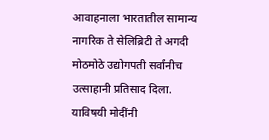आवाहनाला भारतातील सामान्य नागरिक ते सेलिब्रिटी ते अगदी मोठमोठे उद्योगपती सर्वांनीच उत्साहानी प्रतिसाद दिला. याविषयी मोदींनी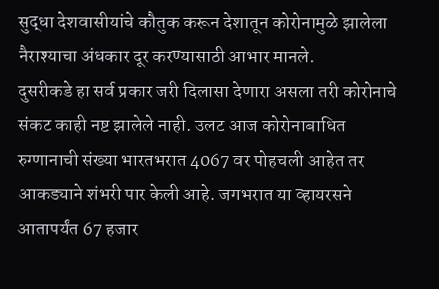सुद्धा देशवासीयांचे कौतुक करून देशातून कोरोनामुळे झालेला नैराश्याचा अंधकार दूर करण्यासाठी आभार मानले.
दुसरीकडे हा सर्व प्रकार जरी दिलासा देणारा असला तरी कोरोनाचे संकट काही नष्ट झालेले नाही. उलट आज कोरोनाबाधित रुग्णानाची संख्या भारतभरात 4067 वर पोहचली आहेत तर आकड्याने शंभरी पार केली आहे. जगभरात या व्हायरसने आतापर्यंत 67 हजार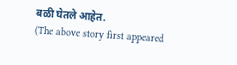बळी घेतले आहेत.
(The above story first appeared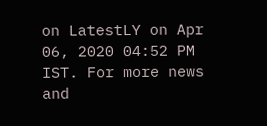on LatestLY on Apr 06, 2020 04:52 PM IST. For more news and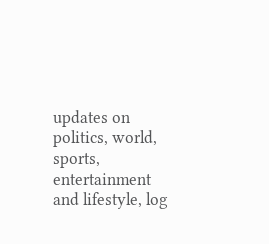updates on politics, world, sports, entertainment and lifestyle, log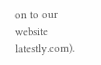on to our website latestly.com).